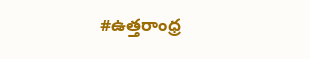#ఉత్తరాంధ్ర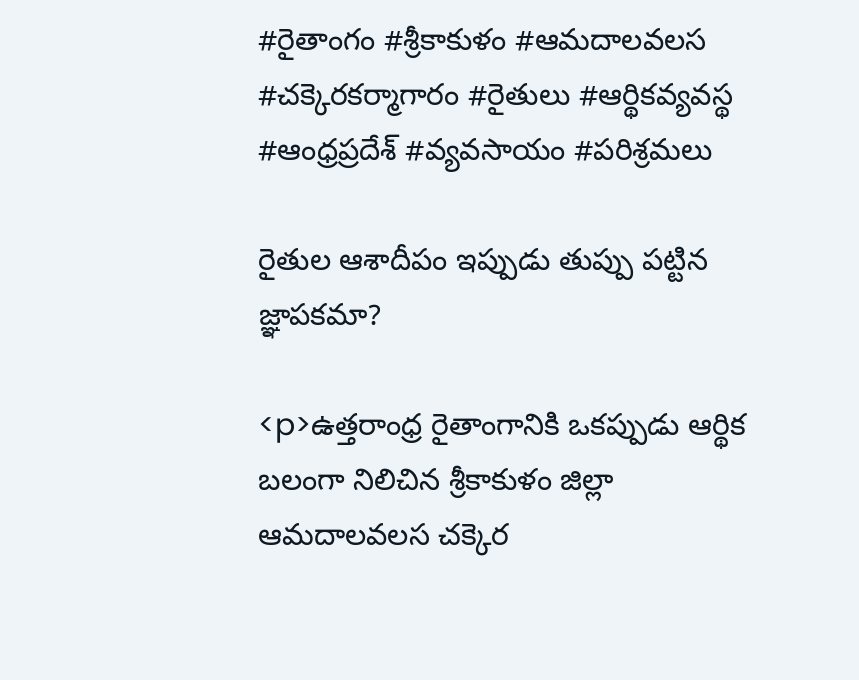#రైతాంగం #శ్రీకాకుళం #ఆమదాలవలస #చక్కెరకర్మాగారం #రైతులు #ఆర్థికవ్యవస్థ #ఆంధ్రప్రదేశ్ #వ్యవసాయం #పరిశ్రమలు

రైతుల ఆశాదీపం ఇప్పుడు తుప్పు పట్టిన జ్ఞాపకమా?

<p>ఉత్తరాంధ్ర రైతాంగానికి ఒకప్పుడు ఆర్థిక బలంగా నిలిచిన శ్రీకాకుళం జిల్లా ఆమదాలవలస చక్కెర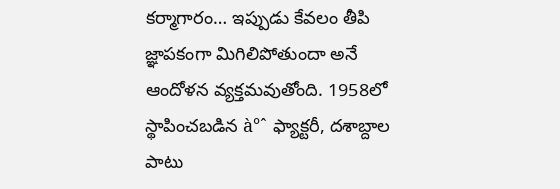కర్మాగారం… ఇప్పుడు కేవలం తీపి జ్ఞాపకంగా మిగిలిపోతుందా అనే ఆందోళన వ్యక్తమవుతోంది. 1958లో స్థాపించబడిన à°ˆ ఫ్యాక్టరీ, దశాబ్దాల పాటు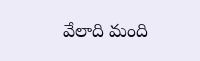వేలాది మంది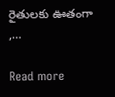రైతులకు ఊతంగా ,…

Read more